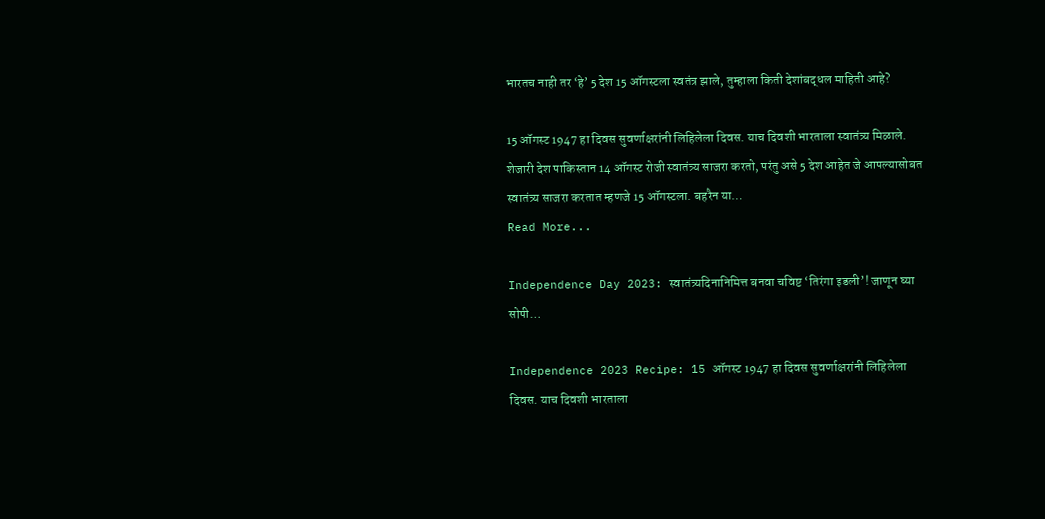भारतच नाही तर ‘हे’ 5 देश 15 ऑगस्टला स्वतंत्र झाले, तुम्हाला किती देशांबद्धल माहिती आहे?

15 ऑगस्ट 1947 हा दिवस सुवर्णाक्षरांनी लिहिलेला दिवस. याच दिवशी भारताला स्वातंत्र्य मिळाले. शेजारी देश पाकिस्तान 14 ऑगस्ट रोजी स्वातंत्र्य साजरा करतो, परंतु असे 5 देश आहेत जे आपल्यासोबत स्वातंत्र्य साजरा करतात म्हणजे 15 ऑगस्टला. बहरैन या…
Read More...

Independence Day 2023: स्वातंत्र्यदिनानिमित्त बनवा चविष्ट ‘तिरंगा इडली’! जाणून घ्या सोपी…

Independence 2023 Recipe: 15 ऑगस्ट 1947 हा दिवस सुवर्णाक्षरांनी लिहिलेला दिवस. याच दिवशी भारताला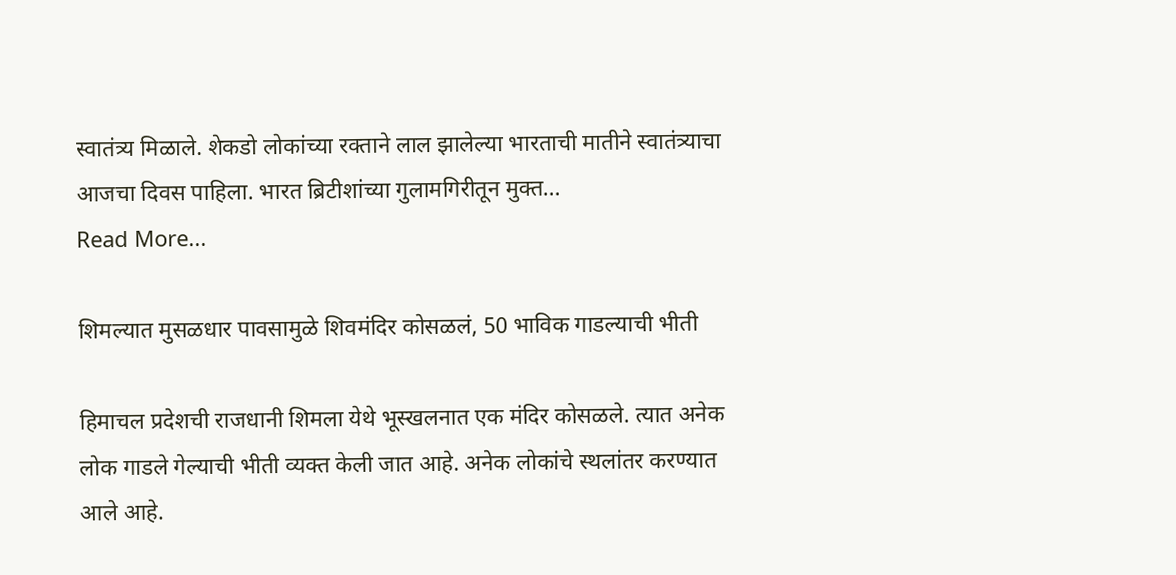स्वातंत्र्य मिळाले. शेकडो लोकांच्या रक्ताने लाल झालेल्या भारताची मातीने स्वातंत्र्याचा आजचा दिवस पाहिला. भारत ब्रिटीशांच्या गुलामगिरीतून मुक्त…
Read More...

शिमल्यात मुसळधार पावसामुळे शिवमंदिर कोसळलं, 50 भाविक गाडल्याची भीती

हिमाचल प्रदेशची राजधानी शिमला येथे भूस्खलनात एक मंदिर कोसळले. त्यात अनेक लोक गाडले गेल्याची भीती व्यक्त केली जात आहे. अनेक लोकांचे स्थलांतर करण्यात आले आहे.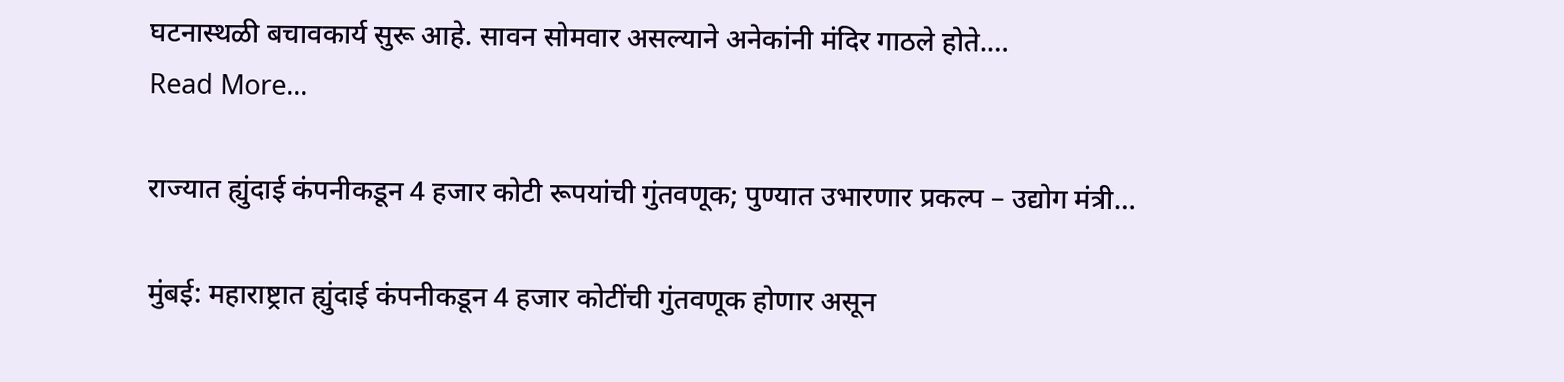घटनास्थळी बचावकार्य सुरू आहे. सावन सोमवार असल्याने अनेकांनी मंदिर गाठले होते.…
Read More...

राज्यात ह्युंदाई कंपनीकडून 4 हजार कोटी रूपयांची गुंतवणूक; पुण्यात उभारणार प्रकल्प – उद्योग मंत्री…

मुंबई: महाराष्ट्रात ह्युंदाई कंपनीकडून 4 हजार कोटींची गुंतवणूक होणार असून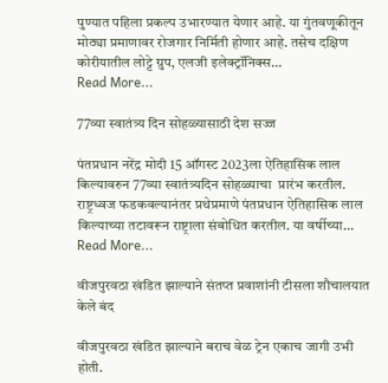पुण्यात पहिला प्रकल्प उभारण्यात येणार आहे. या गुंतवणूकीतून मोठ्या प्रमाणावर रोजगार निर्मिती होणार आहे. तसेच दक्षिण कोरीयातील लोट्टे ग्रुप, एलजी इलेक्ट्रॉनिक्स…
Read More...

77व्या स्वातंत्र्य दिन सोहळ्यासाठी देश सज्ज

पंतप्रधान नरेंद्र मोदी 15 ऑगस्ट 2023ला ऐतिहासिक लाल किल्यावरुन 77व्या स्वातंत्र्यदिन सोहळ्याचा  प्रारंभ करतील. राष्ट्रध्वज फडकवल्यानंतर प्रथेप्रमाणे पंतप्रधान ऐतिहासिक लाल किल्याच्या तटावरून राष्ट्राला संबोधित करतील. या वर्षीच्या…
Read More...

वीजपुरवठा खंडित झाल्याने संतप्त प्रवाशांनी टीसला शौचालयात केले बंद

वीजपुरवठा खंडित झाल्याने बराच वेळ ट्रेन एकाच जागी उभी होती.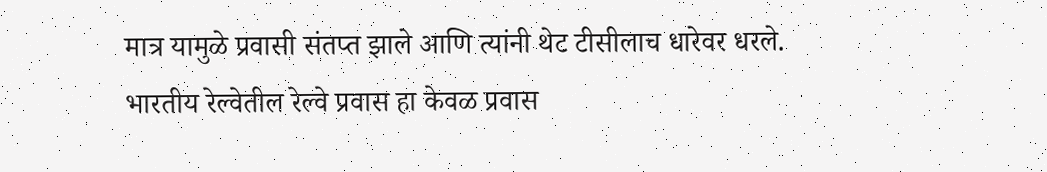मात्र यामुळे प्रवासी संतप्त झाले आणि त्यांनी थेट टीसीलाच धारेवर धरले. भारतीय रेल्वेतील रेल्वे प्रवास हा केवळ प्रवास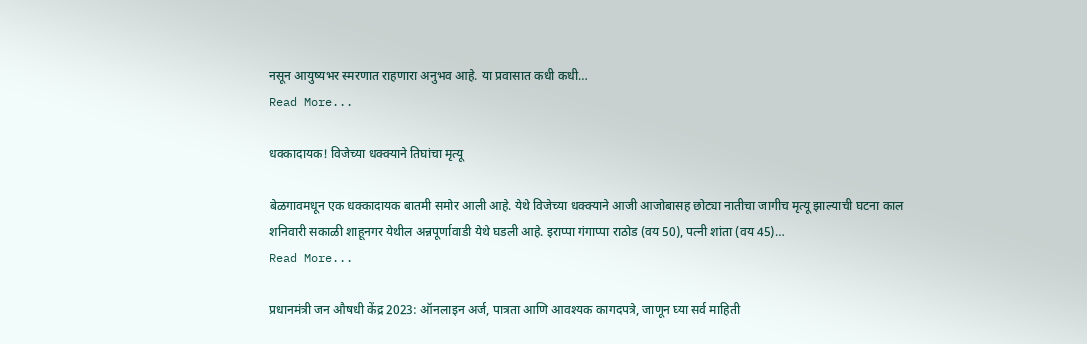नसून आयुष्यभर स्मरणात राहणारा अनुभव आहे. या प्रवासात कधी कधी…
Read More...

धक्कादायक! विजेच्या धक्क्याने तिघांचा मृत्यू

बेळगावमधून एक धक्कादायक बातमी समोर आली आहे. येथे विजेच्या धक्क्याने आजी आजोबासह छोट्या नातीचा जागीच मृत्यू झाल्याची घटना काल शनिवारी सकाळी शाहूनगर येथील अन्नपूर्णावाडी येथे घडली आहे. इराप्पा गंगाप्पा राठोड (वय 50), पत्नी शांता (वय 45)…
Read More...

प्रधानमंत्री जन औषधी केंद्र 2023: ऑनलाइन अर्ज, पात्रता आणि आवश्यक कागदपत्रे, जाणून घ्या सर्व माहिती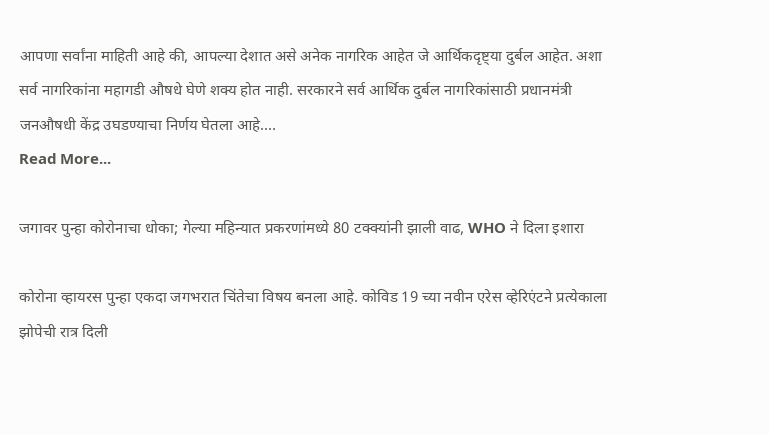आपणा सर्वांना माहिती आहे की, आपल्या देशात असे अनेक नागरिक आहेत जे आर्थिकदृष्ट्या दुर्बल आहेत. अशा सर्व नागरिकांना महागडी औषधे घेणे शक्य होत नाही. सरकारने सर्व आर्थिक दुर्बल नागरिकांसाठी प्रधानमंत्री जनऔषधी केंद्र उघडण्याचा निर्णय घेतला आहे.…
Read More...

जगावर पुन्हा कोरोनाचा धोका; गेल्या महिन्यात प्रकरणांमध्ये 80 टक्क्यांनी झाली वाढ, WHO ने दिला इशारा

कोरोना व्हायरस पुन्हा एकदा जगभरात चिंतेचा विषय बनला आहे. कोविड 19 च्या नवीन एरेस व्हेरिएंटने प्रत्येकाला झोपेची रात्र दिली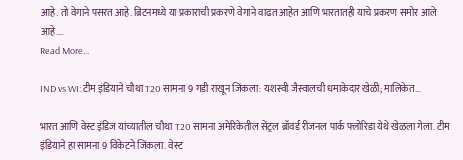आहे. तो वेगाने पसरत आहे. ब्रिटनमध्ये या प्रकाराची प्रकरणे वेगाने वाढत आहेत आणि भारतातही याचे प्रकरण समोर आले आहे.…
Read More...

IND vs WI: टीम इंडियाने चौथा T20 सामना 9 गडी राखून जिंकला: यशस्वी जैस्वालची धमाकेदार खेळी; मालिकेत…

भारत आणि वेस्ट इंडिज यांच्यातील चौथा T20 सामना अमेरिकेतील सेंट्रल ब्रॉवर्ड रीजनल पार्क फ्लोरिडा येथे खेळला गेला. टीम इंडियाने हा सामना 9 विकेटने जिंकला. वेस्ट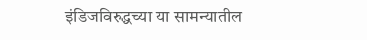इंडिजविरुद्धच्या या सामन्यातील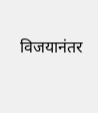विजयानंतर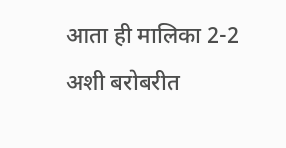आता ही मालिका 2-2 अशी बरोबरीत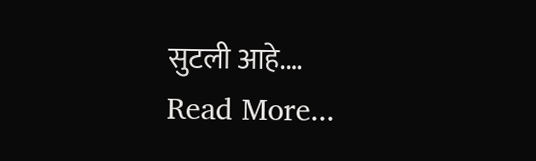सुटली आहे.…
Read More...